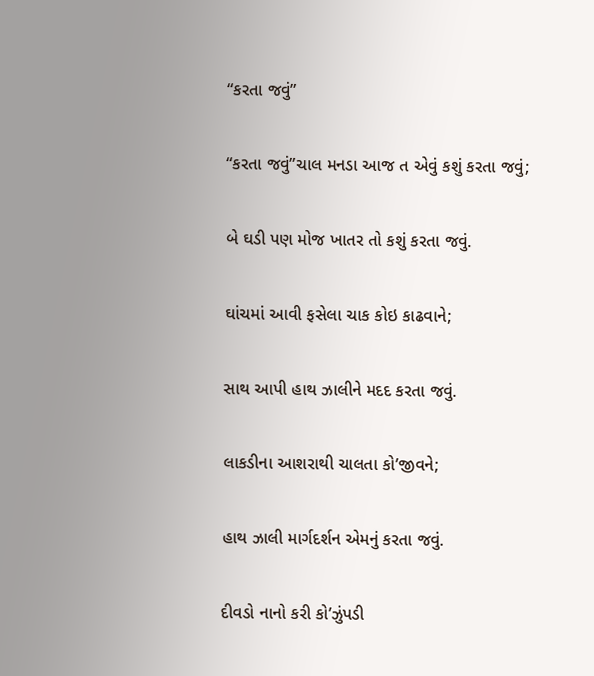“કરતા જવું”

“કરતા જવું”ચાલ મનડા આજ ત એવું કશું કરતા જવું;

બે ઘડી પણ મોજ ખાતર તો કશું કરતા જવું.

ઘાંચમાં આવી ફસેલા ચાક કોઇ કાઢવાને;

સાથ આપી હાથ ઝાલીને મદદ કરતા જવું.

લાકડીના આશરાથી ચાલતા કો’જીવને;

હાથ ઝાલી માર્ગદર્શન એમનું કરતા જવું.

દીવડો નાનો કરી કો’ઝુંપડી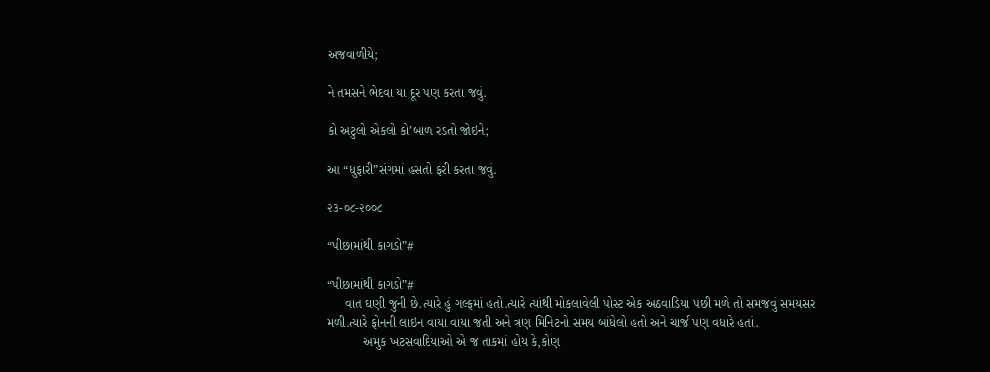અજવાળીયે;

ને તમસને ભેદવા યા દૂર પણ કરતા જવું.

કો અટુલો એકલો કો’બાળ રડતો જોઇને;

આ “ધુફારી”સંગમાં હસતો ફરી કરતા જવું.

૨૩-૦૮-૨૦૦૮

“પીછામાંથી કાગડો”#

“પીછામાંથી કાગડો”#
     વાત ઘણી જુની છે.ત્યારે હું ગલ્ફમાં હતો.ત્યારે ત્યાંથી મોકલાવેલી પોસ્ટ એક અઠવાડિયા પછી મળે તો સમજવું સમયસર મળી.ત્યારે ફોનની લાઇન વાયા વાયા જતી અને ત્રણ મિનિટનો સમય બાંધેલો હતો અને ચાર્જ પણ વધારે હતાં.
          અમુક ખટસવાદિયાઓ એ જ તાકમાં હોય કે,કોણ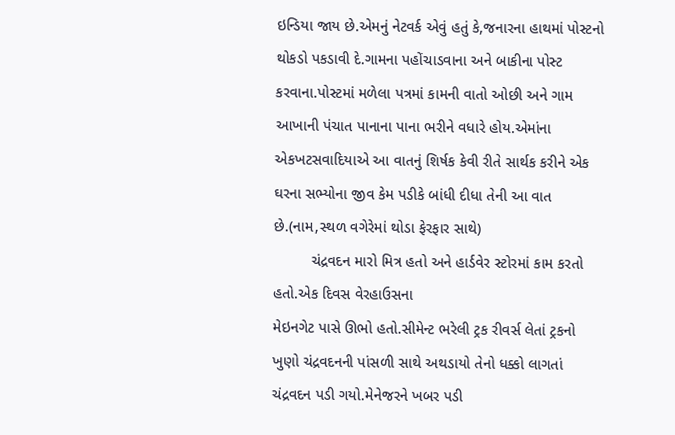ઇન્ડિયા જાય છે.એમનું નેટવર્ક એવું હતું કે,જનારના હાથમાં પોસ્ટનો થોકડો પકડાવી દે.ગામના પહોંચાડવાના અને બાકીના પોસ્ટ કરવાના.પોસ્ટમાં મળેલા પત્રમાં કામની વાતો ઓછી અને ગામ આખાની પંચાત પાનાના પાના ભરીને વધારે હોય.એમાંના એકખટસવાદિયાએ આ વાતનું શિર્ષક કેવી રીતે સાર્થક કરીને એક ઘરના સભ્યોના જીવ કેમ પડીકે બાંધી દીધા તેની આ વાત છે.(નામ,સ્થળ વગેરેમાં થોડા ફેરફાર સાથે)
         ચંદ્રવદન મારો મિત્ર હતો અને હાર્ડવેર સ્ટોરમાં કામ કરતો હતો.એક દિવસ વેરહાઉસના
મેઇનગેટ પાસે ઊભો હતો.સીમેન્ટ ભરેલી ટ્રક રીવર્સ લેતાં ટ્રકનો ખુણો ચંદ્રવદનની પાંસળી સાથે અથડાયો તેનો ધક્કો લાગતાં ચંદ્રવદન પડી ગયો.મેનેજરને ખબર પડી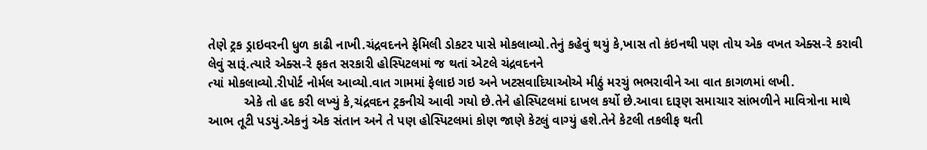તેણે ટ્રક ડ્રાઇવરની ધુળ કાઢી નાખી.ચંદ્રવદનને ફેમિલી ડોકટર પાસે મોકલાવ્યો.તેનું કહેવું થયું કે,ખાસ તો કંઇનથી પણ તોય એક વખત એક્સ-રે કરાવી લેવું સારૂં.ત્યારે એક્સ-રે ફકત સરકારી હોસ્પિટલમાં જ થતાં એટલે ચંદ્રવદનને
ત્યાં મોકલાવ્યો.રીપોર્ટ નોર્મલ આવ્યો.વાત ગામમાં ફેલાઇ ગઇ અને ખટસવાદિયાઓએ મીઠું મરચું ભભરાવીને આ વાત કાગળમાં લખી.
          એકે તો હદ કરી લખ્યું કે,ચંદ્રવદન ટ્રકનીચે આવી ગયો છે.તેને હોસ્પિટલમાં દાખલ કર્યો છે.આવા દારૂણ સમાચાર સાંભળીને માવિત્રોના માથે આભ તૂટી પડયું.એકનું એક સંતાન અને તે પણ હોસ્પિટલમાં કોણ જાણે કેટલું વાગ્યું હશે.તેને કેટલી તકલીફ થતી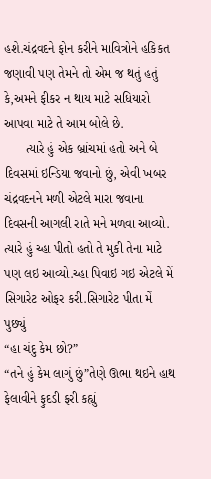હશે.ચંદ્રવદને ફોન કરીને માવિત્રોને હકિકત જણાવી પણ તેમને તો એમ જ થતું હતું કે,અમને ફીકર ન થાય માટે સધિયારો આપવા માટે તે આમ બોલે છે.
      ત્યારે હું એક બ્રાંચમાં હતો અને બે દિવસમાં ઇન્ડિયા જવાનો છું, એવી ખબર ચંદ્રવદનને મળી એટલે મારા જવાના દિવસની આગલી રાતે મને મળવા આવ્યો. ત્યારે હું ચ્હા પીતો હતો તે મુકી તેના માટે પણ લઇ આવ્યો.ચ્હા પિવાઇ ગઇ એટલે મેં સિગારેટ ઓફર કરી.સિગારેટ પીતા મેં પુછ્યું
“હા ચંદુ કેમ છો?”
“તને હું કેમ લાગું છું”તેણે ઊભા થઇને હાથ ફેલાવીને ફુદડી ફરી કહ્યું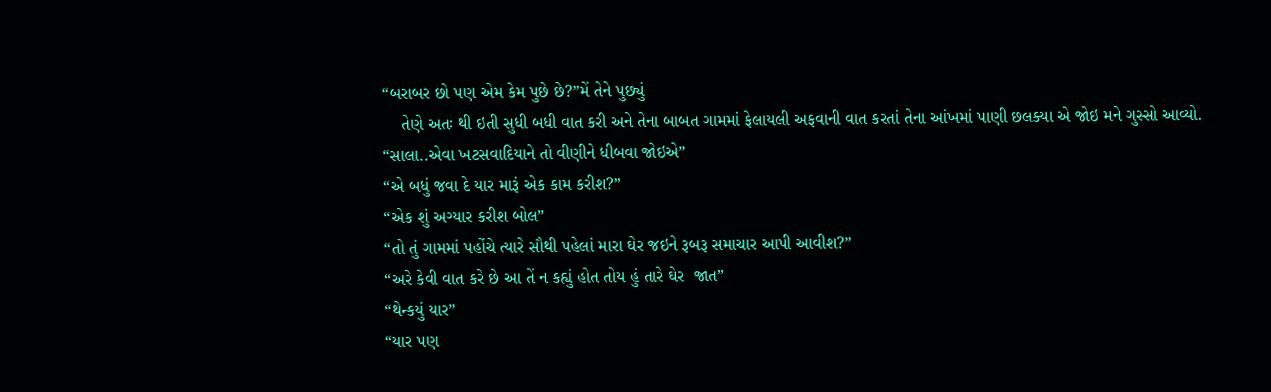“બરાબર છો પણ એમ કેમ પુછે છે?”મેં તેને પુછ્યું
    તેણે અતઃ થી ઇતી સુધી બધી વાત કરી અને તેના બાબત ગામમાં ફેલાયલી અફવાની વાત કરતાં તેના આંખમાં પાણી છલક્યા એ જોઇ મને ગુસ્સો આવ્યો.
“સાલા..એવા ખટસવાદિયાને તો વીણીને ધીબવા જોઇએ”
“એ બધું જવા દે યાર મારૂં એક કામ કરીશ?”
“એક શું અગ્યાર કરીશ બોલ”
“તો તું ગામમાં પહોંચે ત્યારે સૌથી પહેલાં મારા ઘેર જઇને રૂબરૂ સમાચાર આપી આવીશ?”
“અરે કેવી વાત કરે છે આ તેં ન કહ્યું હોત તોય હું તારે ઘેર  જાત”
“થેન્કયું યાર”
“યાર પણ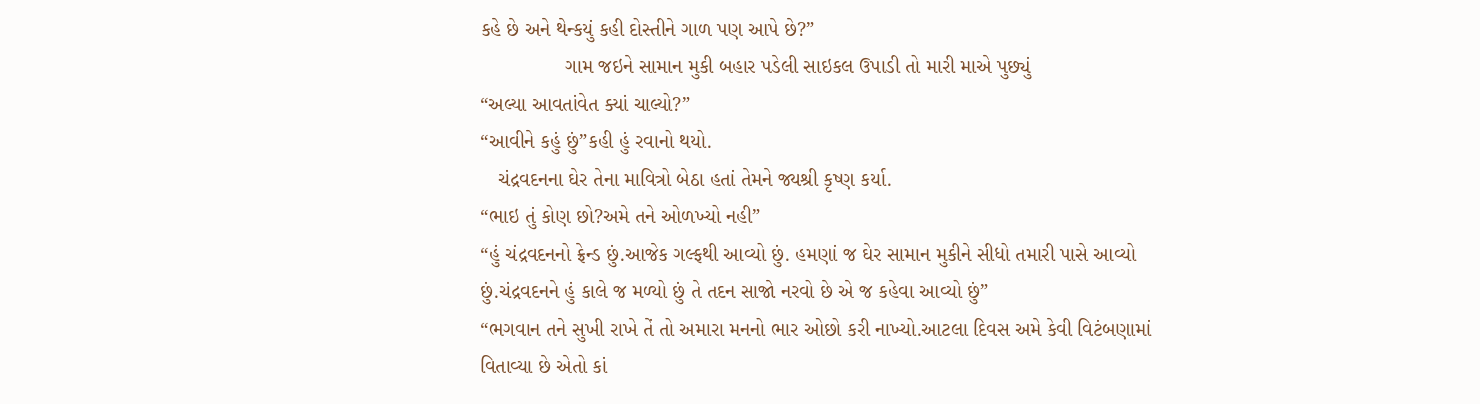કહે છે અને થેન્કયું કહી દોસ્તીને ગાળ પણ આપે છે?”
               ગામ જઇને સામાન મુકી બહાર પડેલી સાઇકલ ઉપાડી તો મારી માએ પુછ્યું
“અલ્યા આવતાંવેત ક્યાં ચાલ્યો?”
“આવીને કહું છું”કહી હું રવાનો થયો.
   ચંદ્રવદનના ઘેર તેના માવિત્રો બેઠા હતાં તેમને જ્યશ્રી કૃષ્ણ કર્યા.
“ભાઇ તું કોણ છો?અમે તને ઓળખ્યો નહી”
“હું ચંદ્રવદનનો ફ્રેન્ડ છું.આજેક ગલ્ફથી આવ્યો છું. હમણાં જ ઘેર સામાન મુકીને સીધો તમારી પાસે આવ્યો છું.ચંદ્રવદનને હું કાલે જ મળ્યો છું તે તદન સાજો નરવો છે એ જ કહેવા આવ્યો છું”
“ભગવાન તને સુખી રાખે તેં તો અમારા મનનો ભાર ઓછો કરી નાખ્યો.આટલા દિવસ અમે કેવી વિટંબણામાં વિતાવ્યા છે એતો કાં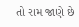તો રામ જાણે છે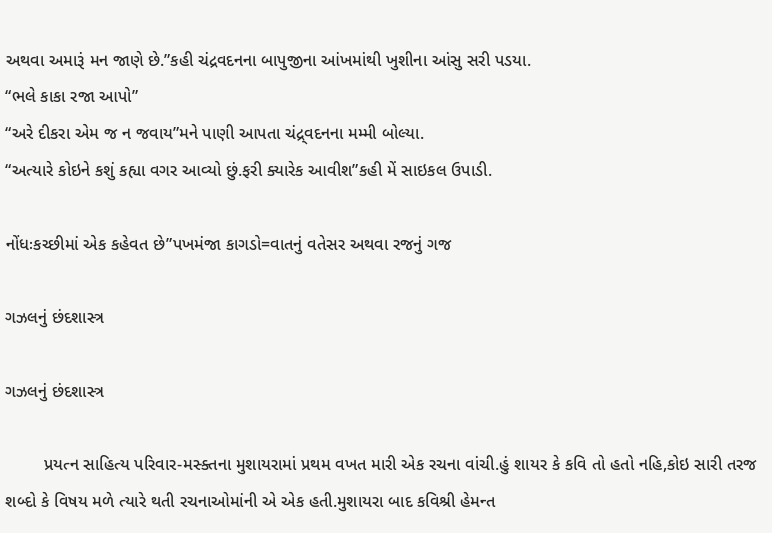અથવા અમારૂં મન જાણે છે.”કહી ચંદ્રવદનના બાપુજીના આંખમાંથી ખુશીના આંસુ સરી પડયા.
“ભલે કાકા રજા આપો”
“અરે દીકરા એમ જ ન જવાય”મને પાણી આપતા ચંદ્ર્વદનના મમ્મી બોલ્યા.
“અત્યારે કોઇને કશું કહ્યા વગર આવ્યો છું.ફરી ક્યારેક આવીશ”કહી મેં સાઇકલ ઉપાડી.

નોંધઃકચ્છીમાં એક કહેવત છે”પખમંજા કાગડો=વાતનું વતેસર અથવા રજનું ગજ

ગઝલનું છંદશાસ્ત્ર

ગઝલનું છંદશાસ્ત્ર

        પ્રયત્ન સાહિત્ય પરિવાર-મસ્ક્તના મુશાયરામાં પ્રથમ વખત મારી એક રચના વાંચી.હું શાયર કે કવિ તો હતો નહિ,કોઇ સારી તરજ શબ્દો કે વિષય મળે ત્યારે થતી રચનાઓમાંની એ એક હતી.મુશાયરા બાદ કવિશ્રી હેમન્ત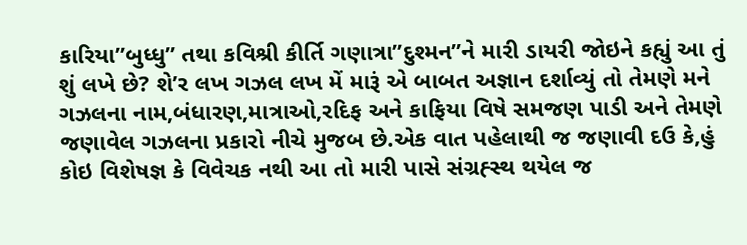કારિયા”બુધ્ધુ” તથા કવિશ્રી કીર્તિ ગણાત્રા”દુશ્મન”ને મારી ડાયરી જોઇને કહ્યું આ તું શું લખે છે? શે’ર લખ ગઝલ લખ મેં મારૂં એ બાબત અજ્ઞાન દર્શાવ્યું તો તેમણે મને ગઝલના નામ,બંધારણ,માત્રાઓ,રદિફ અને કાફિયા વિષે સમજણ પાડી અને તેમણે જણાવેલ ગઝલના પ્રકારો નીચે મુજબ છે.એક વાત પહેલાથી જ જણાવી દઉ કે,હું કોઇ વિશેષજ્ઞ કે વિવેચક નથી આ તો મારી પાસે સંગ્રહ્સ્થ થયેલ જ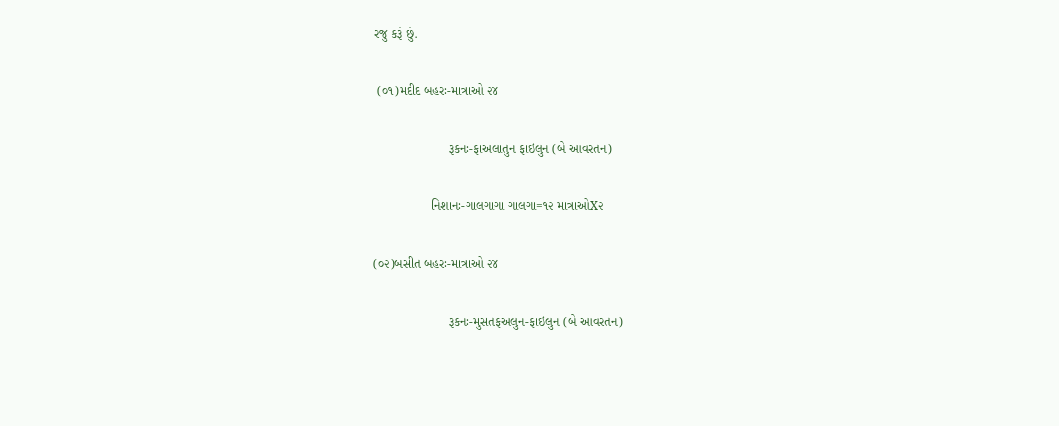રજુ કરૂં છું.

 (૦૧)મદીદ બહરઃ-માત્રાઓ ૨૪

                     રૂકનઃ-ફાઅલાતુન ફાઇલુન (બે આવરતન)

                નિશાનઃ-ગાલગાગા ગાલગા=૧૨ માત્રાઓX૨

(૦૨)બસીત બહરઃ-માત્રાઓ ૨૪

                     રૂકનઃ-મુસતફઅલુન-ફાઇલુન (બે આવરતન)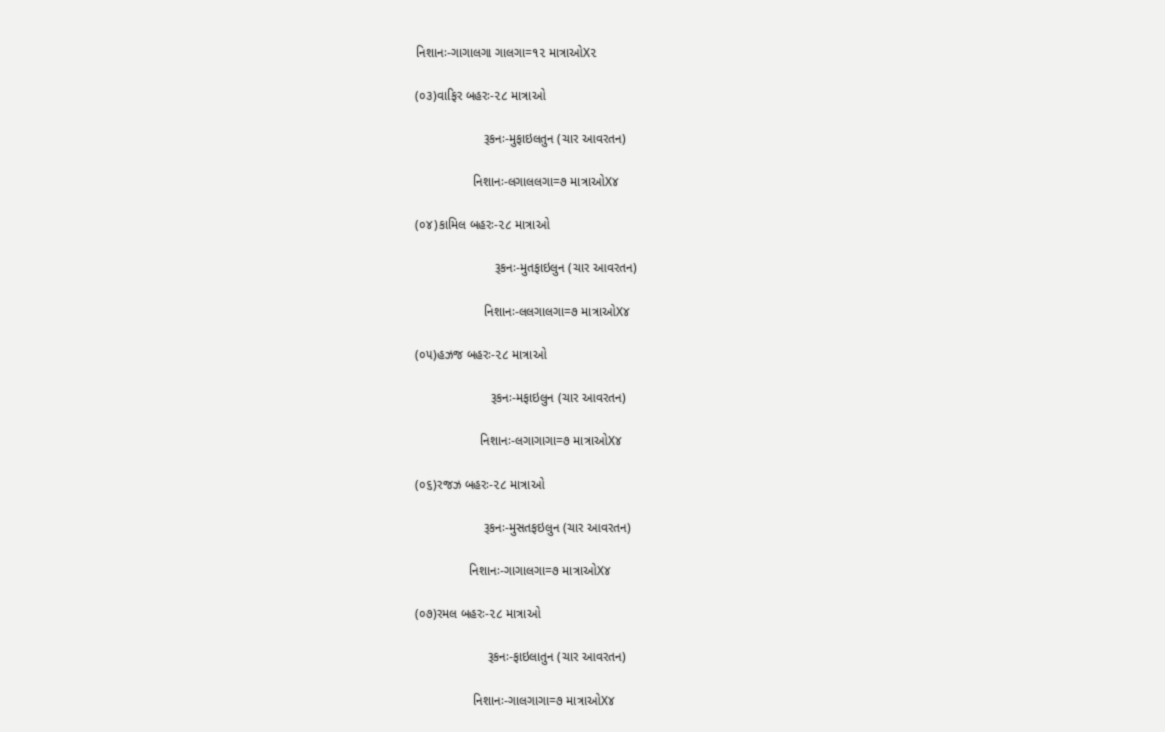નિશાનઃ-ગાગાલગા ગાલગા=૧૨ માત્રાઓX૨

(૦૩)વાફિર બહરઃ-૨૮ માત્રાઓ

                   રૂકનઃ-મુફાઇલતુન (ચાર આવરતન)

                નિશાનઃ-લગાલલગા=૭ માત્રાઓX૪

(૦૪)કામિલ બહરઃ-૨૮ માત્રાઓ

                      રૂકનઃ-મુતફાઇલુન (ચાર આવરતન)

                   નિશાનઃ-લલગાલગા=૭ માત્રાઓX૪

(૦૫)હઝજ બહરઃ-૨૮ માત્રાઓ

                     રૂકનઃ-મફાઇલુન (ચાર આવરતન)

                  નિશાનઃ-લગાગાગા=૭ માત્રાઓX૪

(૦૬)રજઝ બહરઃ-૨૮ માત્રાઓ

                   રૂકનઃ-મુસતફઇલુન (ચાર આવરતન)

               નિશાનઃ-ગાગાલગા=૭ માત્રાઓX૪

(૦૭)રમલ બહરઃ-૨૮ માત્રાઓ

                    રૂકનઃ-ફાઇલાતુન (ચાર આવરતન)

                નિશાનઃ-ગાલગાગા=૭ માત્રાઓX૪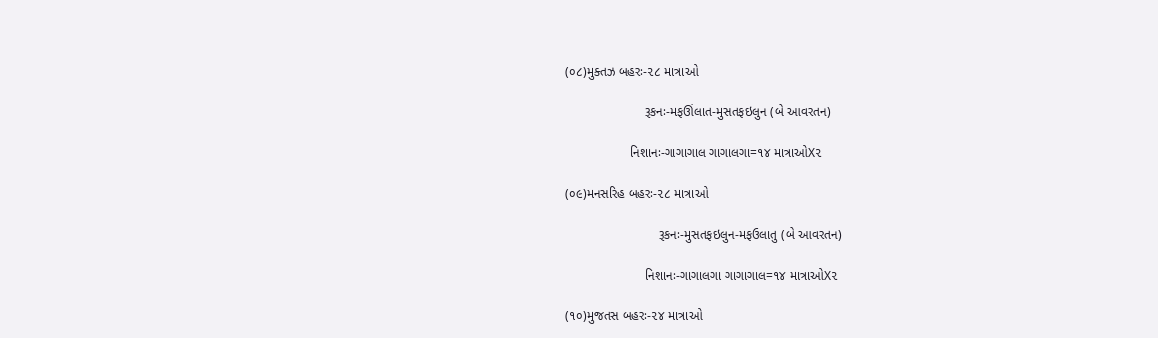(૦૮)મુક્તઝ બહરઃ-૨૮ માત્રાઓ

                      રૂકનઃ-મફઊંલાત-મુસતફઇલુન (બે આવરતન)

                  નિશાનઃ-ગાગાગાલ ગાગાલગા=૧૪ માત્રાઓX૨

(૦૯)મનસરિહ બહરઃ-૨૮ માત્રાઓ

                          રૂકનઃ-મુસતફઇલુન-મફઉલાતુ (બે આવરતન)

                      નિશાનઃ-ગાગાલગા ગાગાગાલ=૧૪ માત્રાઓX૨

(૧૦)મુજતસ બહરઃ-૨૪ માત્રાઓ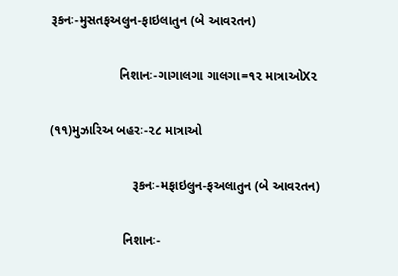રૂકનઃ-મુસતફઅલુન-ફાઇલાતુન (બે આવરતન)

                   નિશાનઃ-ગાગાલગા ગાલગા=૧૨ માત્રાઓX૨

(૧૧)મુઝારિઅ બહરઃ-૨૮ માત્રાઓ

                       રૂકનઃ-મફાઇલુન-ફઅલાતુન (બે આવરતન)

                    નિશાનઃ-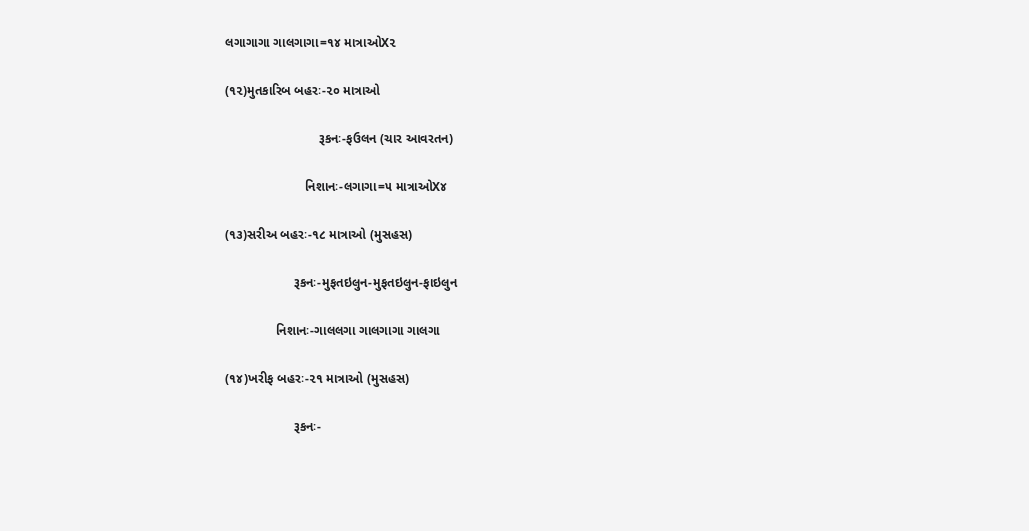લગાગાગા ગાલગાગા=૧૪ માત્રાઓX૨

(૧૨)મુતકારિબ બહરઃ-૨૦ માત્રાઓ

                          રૂકનઃ-ફઉલન (ચાર આવરતન)

                      નિશાનઃ-લગાગા=૫ માત્રાઓX૪

(૧૩)સરીઅ બહરઃ-૧૮ માત્રાઓ (મુસહસ)

                   રૂકનઃ-મુફતઇલુન-મુફતઇલુન-ફાઇલુન

              નિશાનઃ-ગાલલગા ગાલગાગા ગાલગા

(૧૪)ખરીફ બહરઃ-૨૧ માત્રાઓ (મુસહસ)

                   રૂકનઃ-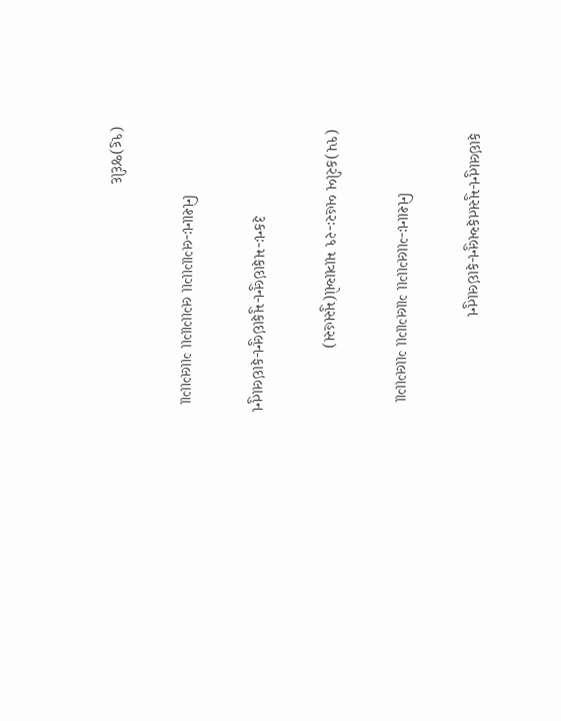ફાઇલાતુન-મુસતફઅલુન-ફાઇલાતુન

             નિશાનઃ-ગાલગાગા ગાલગાગા ગાલગાગા

(૧૫)કરીબ બહરઃ-૨૧ માત્રાઓ(મુસહસ)

                  રૂકનઃ-મફાઇલુન-મુફાઇલુન-ફાઇલાતુન

              નિશાનઃ-લગાગાગા લગાગાગા ગાલગાગા

(૧૬)જદીદ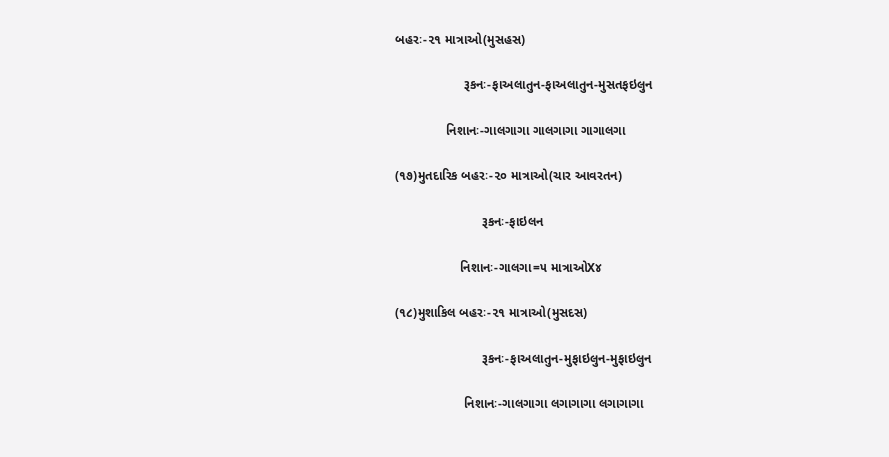બહરઃ-૨૧ માત્રાઓ(મુસહસ)

                   રૂકનઃ-ફાઅલાતુન-ફાઅલાતુન-મુસતફઇલુન

              નિશાનઃ-ગાલગાગા ગાલગાગા ગાગાલગા

(૧૭)મુતદારિક બહરઃ-૨૦ માત્રાઓ(ચાર આવરતન)

                        રૂકનઃ-ફાઇલન

                  નિશાનઃ-ગાલગા=૫ માત્રાઓX૪

(૧૮)મુશાકિલ બહરઃ-૨૧ માત્રાઓ(મુસદસ)

                        રૂકનઃ-ફાઅલાતુન-મુફાઇલુન-મુફાઇલુન

                   નિશાનઃ-ગાલગાગા લગાગાગા લગાગાગા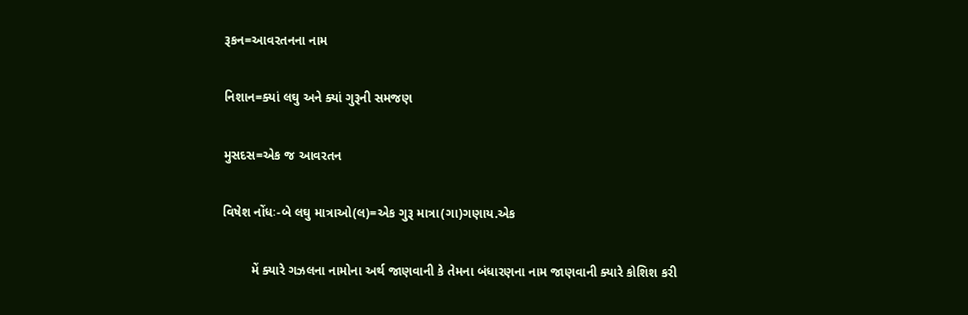રૂકન=આવરતનના નામ

નિશાન=ક્યાં લઘુ અને ક્યાં ગુરૂની સમજણ

મુસદસ=એક જ આવરતન

વિષેશ નોંધઃ-બે લઘુ માત્રાઓ(લ)=એક ગુરૂ માત્રા(ગા)ગણાય.એક

        મેં ક્યારે ગઝલના નામોના અર્થ જાણવાની કે તેમના બંધારણના નામ જાણવાની ક્યારે કોશિશ કરી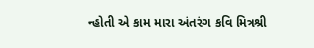ન્હોતી એ કામ મારા અંતરંગ કવિ મિત્રશ્રી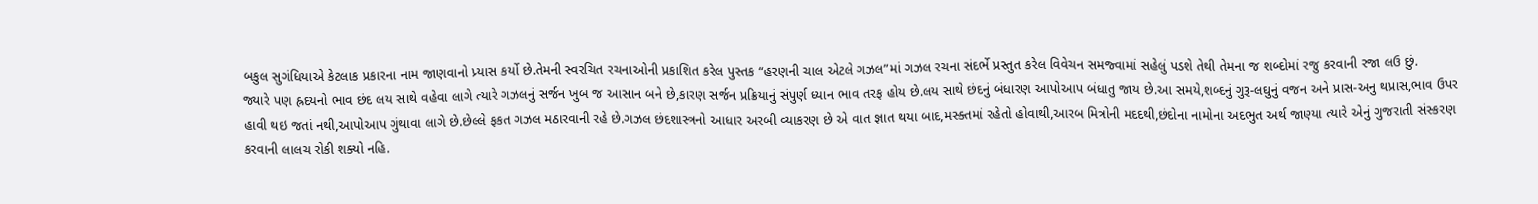બકુલ સુગંધિયાએ કેટલાક પ્રકારના નામ જાણવાનો પ્ર્યાસ કર્યો છે.તેમની સ્વરચિત રચનાઓની પ્રકાશિત કરેલ પુસ્તક “હરણની ચાલ એટલે ગઝલ”માં ગઝલ રચના સંદર્ભે પ્રસ્તુત કરેલ વિવેચન સમજ્વામાં સહેલું પડશે તેથી તેમના જ શબ્દોમાં રજુ કરવાની રજા લઉ છું.           જ્યારે પણ હ્રદયનો ભાવ છંદ લય સાથે વહેવા લાગે ત્યારે ગઝલનું સર્જન ખુબ જ આસાન બને છે,કારણ સર્જન પ્રક્રિયાનું સંપુર્ણ ધ્યાન ભાવ તરફ હોય છે.લય સાથે છંદનું બંધારણ આપોઆપ બંધાતુ જાય છે.આ સમયે,શબ્દનું ગુરૂ-લઘુનું વજન અને પ્રાસ-અનુ થપ્રાસ,ભાવ ઉપર હાવી થઇ જતાં નથી,આપોઆપ ગુંથાવા લાગે છે.છેલ્લે ફકત ગઝલ મઠારવાની રહે છે.ગઝલ છંદશાસ્ત્રનો આધાર અરબી વ્યાકરણ છે એ વાત જ્ઞાત થયા બાદ,મસ્ક્તમાં રહેતો હોવાથી,આરબ મિત્રોની મદદથી,છંદોના નામોના અદભુત અર્થ જાણ્યા ત્યારે એનું ગુજરાતી સંસ્કરણ કરવાની લાલચ રોકી શક્યો નહિ.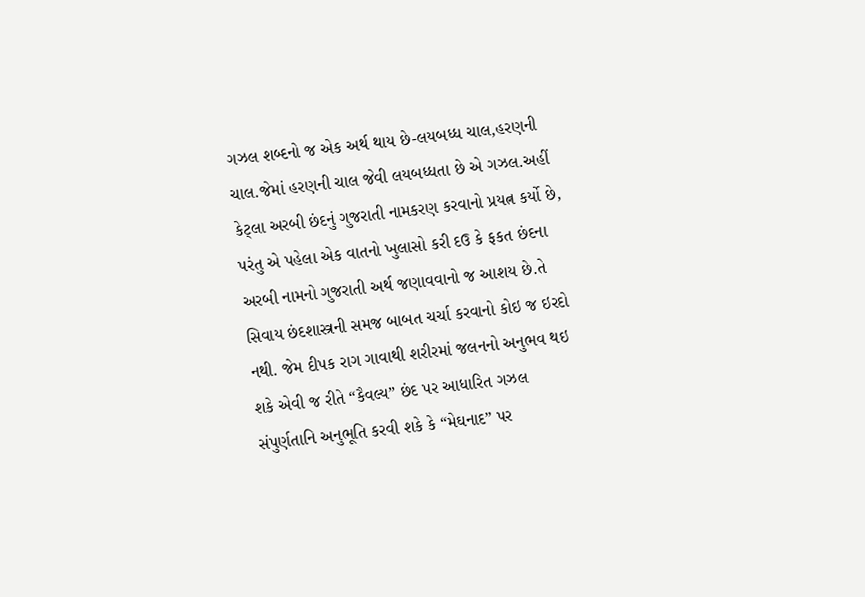ગઝલ શબ્દનો જ એક અર્થ થાય છે-લયબધ્ધ ચાલ,હરણની ચાલ.જેમાં હરણની ચાલ જેવી લયબધ્ધતા છે એ ગઝલ.અહીં કેટ્લા અરબી છંદનું ગુજરાતી નામકરણ કરવાનો પ્રયત્ન કર્યો છે, પરંતુ એ પહેલા એક વાતનો ખુલાસો કરી દઉ કે ફકત છંદના અરબી નામનો ગુજરાતી અર્થ જણાવવાનો જ આશય છે.તે સિવાય છંદશાસ્ત્રની સમજ બાબત ચર્ચા કરવાનો કોઇ જ ઇરદો નથી. જેમ દીપક રાગ ગાવાથી શરીરમાં જલનનો અનુભવ થઇ શકે એવી જ રીતે “કૈવલ્ય” છંદ પર આધારિત ગઝલ સંપુર્ણતાનિ અનુભૂતિ કરવી શકે કે “મેઘનાદ” પર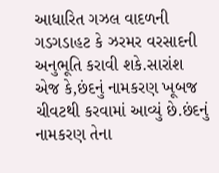આધારિત ગઝલ વાદળની ગડગડાહટ કે ઝરમર વરસાદની અનુભૂતિ કરાવી શકે.સારાંશ એજ કે,છંદનું નામકરણ ખૂબજ ચીવટથી કરવામાં આવ્યું છે.છંદનું નામકરણ તેના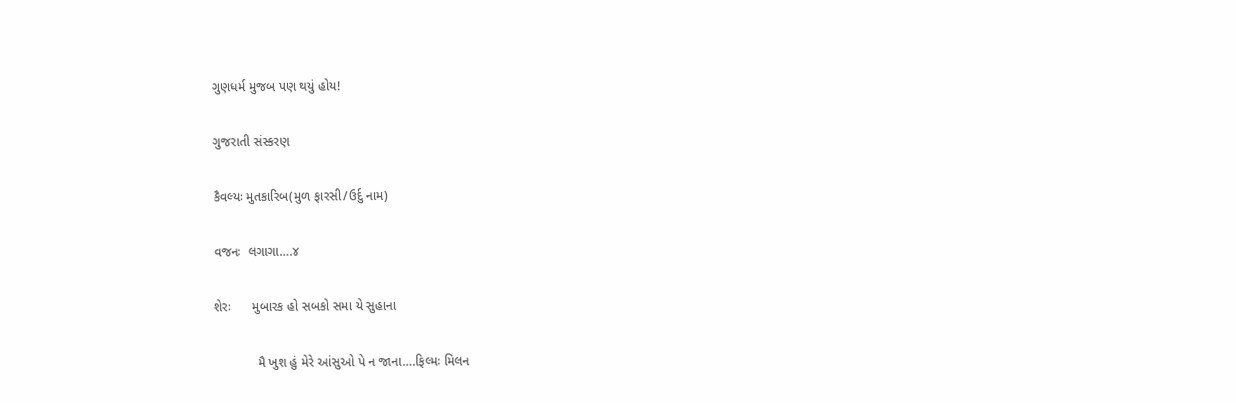ગુણધર્મ મુજબ પણ થયું હોય!

ગુજરાતી સંસ્કરણ

કૈવલ્યઃ મુતકારિબ(મુળ ફારસી/ઉર્દુ નામ)

વજનઃ  લગાગા….૪

શેરઃ      મુબારક હો સબકો સમા યે સુહાના

            મૈ ખુશ હું મેરે આંસુઓ પે ન જાના….ફિલ્મઃ મિલન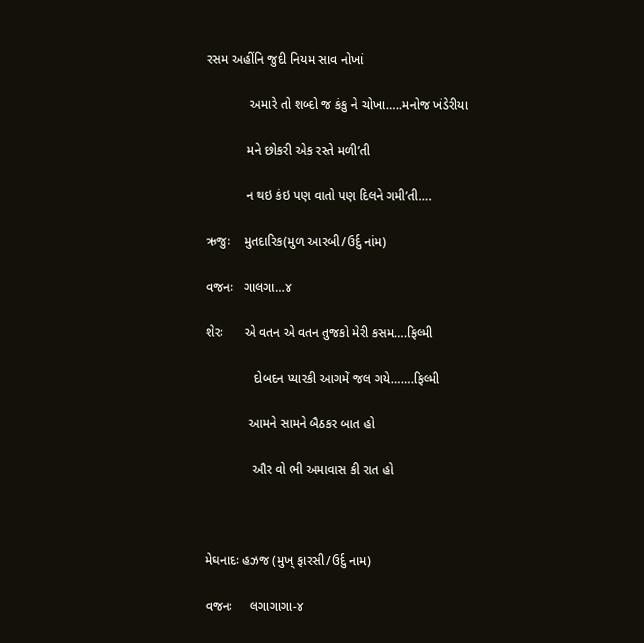રસમ અહીંનિ જુદી નિયમ સાવ નોખાં

            અમારે તો શબ્દો જ કંકુ ને ચોખા…..મનોજ ખંડેરીયા

           મને છોકરી એક રસ્તે મળી’તી

           ન થઇ કંઇ પણ વાતો પણ દિલને ગમી’તી….

ઋજુઃ    મુતદારિક(મુળ આરબી/ઉર્દુ નાંમ)

વજનઃ   ગાલગા…૪

શેરઃ      એ વતન એ વતન તુજકો મેરી કસમ….ફિલ્મી

             દોબદન પ્યારકી આગમેં જલ ગયે…….ફિલ્મી

            આમને સામને બૈઠકર બાત હો

             ઔર વો ભી અમાવાસ કી રાત હો



મેઘનાદઃ હઝજ (મુખ્ ફારસી/ઉર્દુ નામ)

વજનઃ     લગાગાગા-૪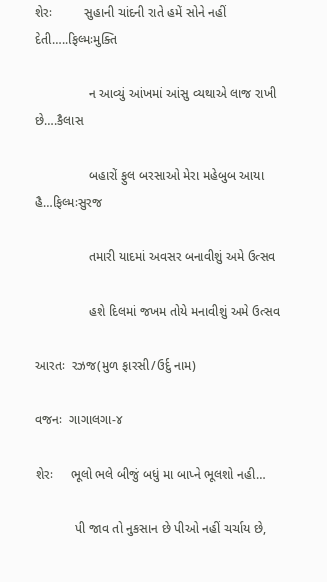શેરઃ         સુહાની ચાંદની રાતે હમેં સોને નહીં દેતી…..ફિલ્મઃમુક્તિ

               ન આવ્યું આંખમાં આંસુ વ્યથાએ લાજ રાખી છે….કૈલાસ

               બહારોં ફુલ બરસાઓ મેરા મહેબુબ આયા હૈ…ફિલ્મઃસુરજ

               તમારી યાદમાં અવસર બનાવીશું અમે ઉત્સવ

               હશે દિલમાં જખમ તોયે મનાવીશું અમે ઉત્સવ

આરતઃ  રઝજ(મુળ ફારસી/ઉર્દુ નામ)

વજનઃ  ગાગાલગા-૪

શેરઃ     ભૂલો ભલે બીજું બધું મા બાપ્ને ભૂલશો નહી…

           પી જાવ તો નુકસાન છે પીઓ નહીં ચર્ચાય છે,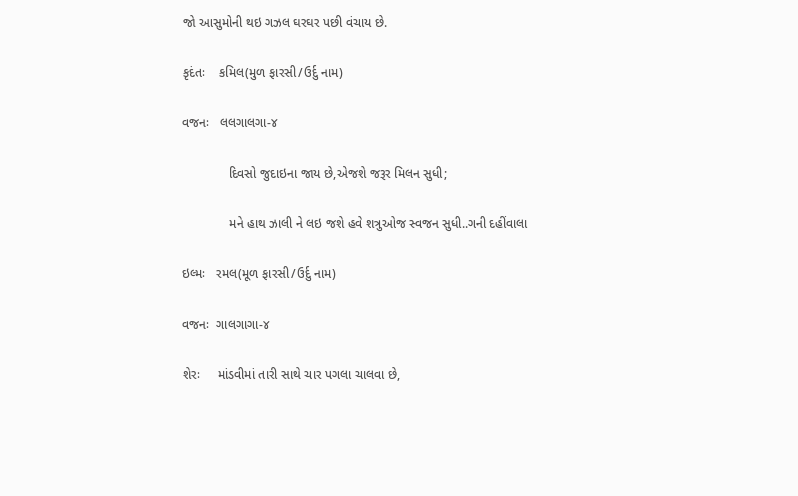જો આસુમોની થઇ ગઝલ ઘરઘર પછી વંચાય છે.

કૃદંતઃ    કમિલ(મુળ ફારસી/ઉર્દુ નામ)

વજનઃ   લલગાલગા-૪

             દિવસો જુદાઇના જાય છે,એજશે જરૂર મિલન સુધી;

             મને હાથ ઝાલી ને લઇ જશે હવે શત્રુઓજ સ્વજન સુધી..ગની દહીંવાલા

ઇલ્મઃ   રમલ(મૂળ ફારસી/ઉર્દુ નામ)

વજનઃ  ગાલગાગા-૪

શેરઃ     માંડવીમાં તારી સાથે ચાર પગલા ચાલવા છે,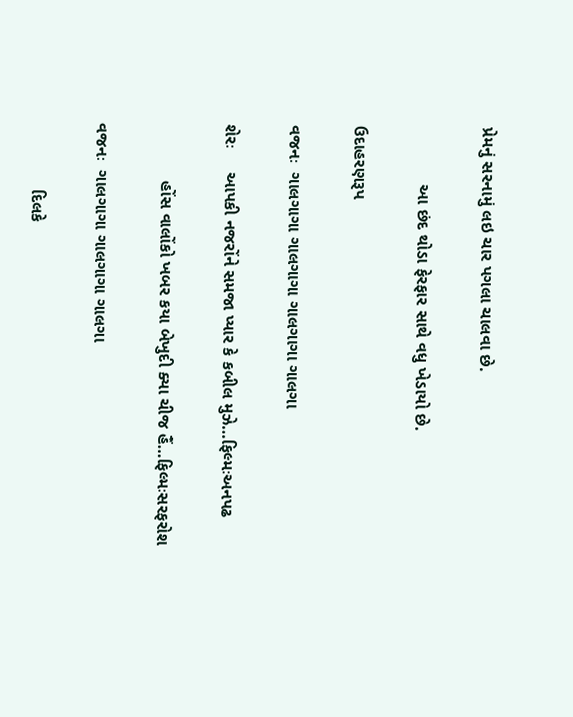પ્રેમનું સરનામું લઇ ચાર પગલા ચાલવા છે.

            આ છંદ થોડા ફેરફાર સાથે વધુ ખેડાયો છે.

ઉદાહરણરૂપ

વજનઃ  ગાલગાગા ગાલગાગા ગાલગાગા ગાલગા

શેરઃ     આપકી નજરોંને સમજા પ્યાર કે કબીલ મુઝે…ફિલ્મઃઅનપઢ

            હોંસ વાલોંકો ખબર કયા બેખુદી ક્યા ચીજ હૈં…ફિલ્મઃસરફરોશ

વજનઃ  ગાલગાગા ગાલગાગા ગાલગા

              દિલકે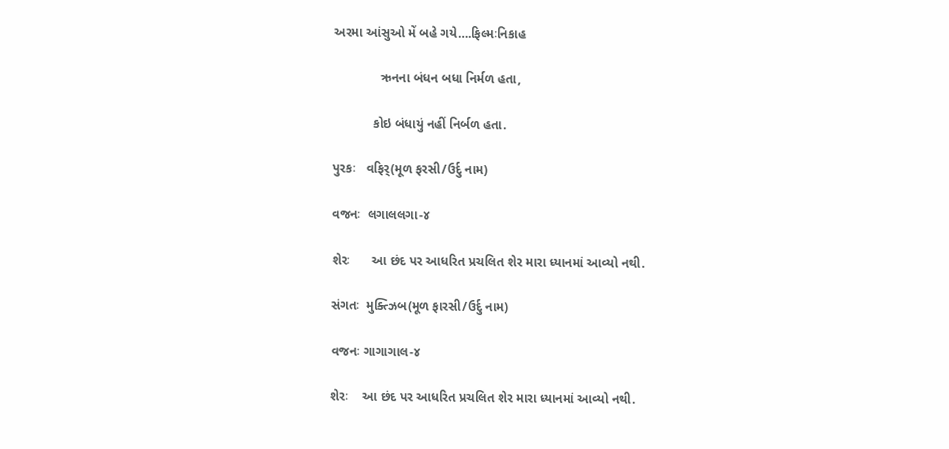અરમા આંસુઓ મેં બહે ગયે….ફિલ્મઃનિકાહ

             ઋનના બંધન બધા નિર્મળ હતા,

           કોઇ બંધાયું નહીં નિર્બળ હતા.

પુરકઃ   વફિર્(મૂળ ફરસી/ઉર્દુ નામ)

વજનઃ  લગાલલગા-૪

શેરઃ      આ છંદ પર આધરિત પ્રચલિત શેર મારા ધ્યાનમાં આવ્યો નથી.

સંગતઃ  મુક્ત્ઝિબ(મૂળ ફારસી/ઉર્દુ નામ)

વજનઃ ગાગાગાલ-૪

શેરઃ    આ છંદ પર આધરિત પ્રચલિત શેર મારા ધ્યાનમાં આવ્યો નથી.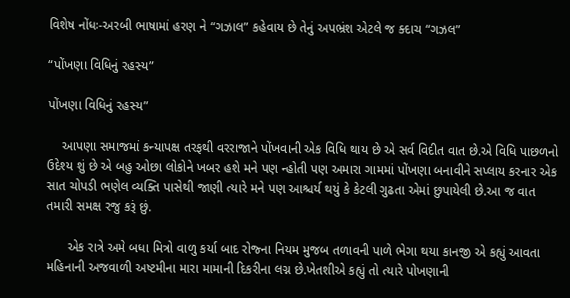વિશેષ નોંધઃ-અરબી ભાષામાં હરણ ને “ગઝાલ” કહેવાય છે તેનું અપભ્રંશ એટલે જ ક્દાચ “ગઝલ”

“પોંખણા વિધિનું રહસ્ય”

પોંખણા વિધિનું રહસ્ય”

    આપણા સમાજમાં કન્યાપક્ષ તરફથી વરરાજાને પોંખવાની એક વિધિ થાય છે એ સર્વ વિદીત વાત છે.એ વિધિ પાછળનો ઉદેશ્ય શું છે એ બહુ ઓછા લોકોને ખબર હશે મને પણ ન્હોતી પણ અમારા ગામમાં પોંખણા બનાવીને સપ્લાય કરનાર એક સાત ચોપડી ભણેલ વ્યક્તિ પાસેથી જાણી ત્યારે મને પણ આશ્ચર્ય થયું કે કેટલી ગુઢતા એમાં છુપાયેલી છે.આ જ વાત તમારી સમક્ષ રજુ કરૂં છું.

      એક રાત્રે અમે બધા મિત્રો વાળુ કર્યા બાદ રોજ્ના નિયમ મુજબ તળાવની પાળે ભેગા થયા કાનજી એ કહ્યું આવતા મહિનાની અજવાળી અષ્ટમીના મારા મામાની દિકરીના લગ્ન છે.ખેતશીએ કહ્યું તો ત્યારે પોખણાની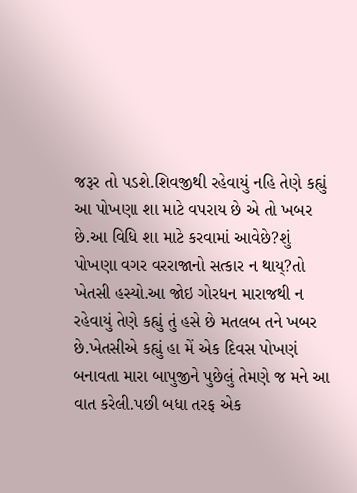જરૂર તો પડશે.શિવજીથી રહેવાયું નહિ તેણે કહ્યું આ પોખણા શા માટે વપરાય છે એ તો ખબર છે.આ વિધિ શા માટે કરવામાં આવેછે?શું પોખણા વગર વરરાજાનો સત્કાર ન થાય્?તો ખેતસી હસ્યો.આ જોઇ ગોરધન મારાજથી ન રહેવાયું તેણે કહ્યું તું હસે છે મતલબ તને ખબર છે.ખેતસીએ કહ્યું હા મેં એક દિવસ પોખણં બનાવતા મારા બાપુજીને પુછેલું તેમણે જ મને આ વાત કરેલી.પછી બધા તરફ એક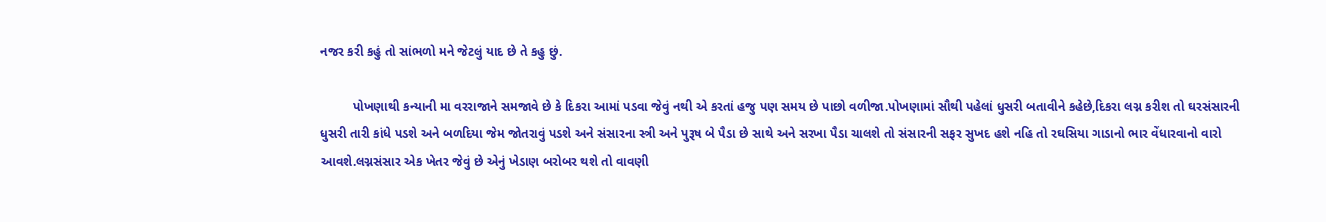નજર કરી કહું તો સાંભળો મને જેટલું યાદ છે તે કહુ છું.

         પોખણાથી કન્યાની મા વરરાજાને સમજાવે છે કે દિકરા આમાં પડવા જેવું નથી એ કરતાં હજુ પણ સમય છે પાછો વળીજા.પોખણામાં સૌથી પહેલાં ધુસરી બતાવીને કહેછે,દિકરા લગ્ન કરીશ તો ઘરસંસારની ધુસરી તારી કાંધે પડશે અને બળદિયા જેમ જોતરાવું પડશે અને સંસારના સ્ત્રી અને પુરૂષ બે પૈડા છે સાથે અને સરખા પૈડા ચાલશે તો સંસારની સફર સુખદ હશે નહિ તો રઘસિયા ગાડાનો ભાર વેંધારવાનો વારો આવશે.લગ્નસંસાર એક ખેતર જેવું છે એનું ખેડાણ બરોબર થશે તો વાવણી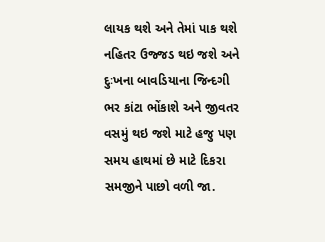લાયક થશે અને તેમાં પાક થશે નહિતર ઉજ્જડ થઇ જશે અને દુઃખના બાવડિયાના જિન્દગી ભર કાંટા ભોંકાશે અને જીવતર વસમું થઇ જશે માટે હજુ પણ સમય હાથમાં છે માટે દિકરા સમજીને પાછો વળી જા.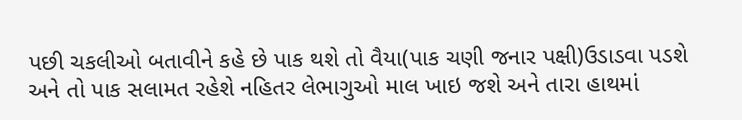પછી ચકલીઓ બતાવીને કહે છે પાક થશે તો વૈયા(પાક ચણી જનાર પક્ષી)ઉડાડવા પડશે અને તો પાક સલામત રહેશે નહિતર લેભાગુઓ માલ ખાઇ જશે અને તારા હાથમાં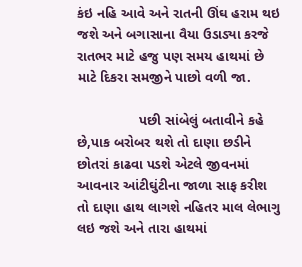કંઇ નહિ આવે અને રાતની ઊંઘ હરામ થઇ જશે અને બગાસાના વૈયા ઉડાડ્યા કરજે રાતભર માટે હજુ પણ સમય હાથમાં છે માટે દિકરા સમજીને પાછો વળી જા.

                પછી સાંબેલું બતાવીને કહે છે,પાક બરોબર થશે તો દાણા છડીને છોતરાં કાઢવા પડશે એટલે જીવનમાં આવનાર આંટીઘુંટીના જાળા સાફ કરીશ તો દાણા હાથ લાગશે નહિતર માલ લેભાગુ લઇ જશે અને તારા હાથમાં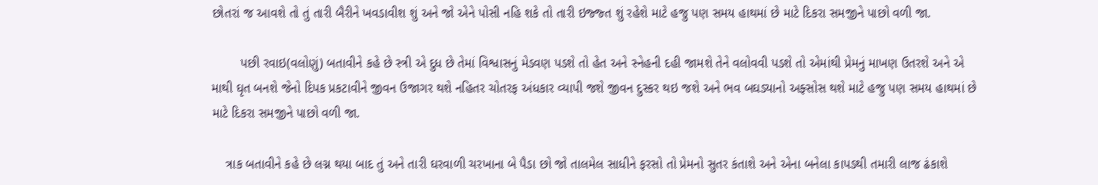છોતરાં જ આવશે તો તું તારી બૈરીને ખવડાવીશ શું અને જો એને પોસી નહિ શકે તો તારી ઇજ્જ્ત શું રહેશે માટે હજુ પણ સમય હાથમાં છે માટે દિકરા સમજીને પાછો વળી જા.

        પછી રવાઇ(વલોણું) બતાવીને કહે છે સ્ત્રી એ દુધ છે તેમાં વિશ્વાસનું મેડવણ પડશે તો હેત અને સ્નેહની દહી જામશે તેને વલોવવી પડશે તો એમાંથી પ્રેમનું માખણ ઉતરશે અને એ માથી ઘૃત બનશે જેનો દિપક પ્રકટાવીને જીવન ઉજાગર થશે નહિતર ચોતરફ અંધકાર વ્યાપી જશે જીવન દુસ્કર થઇ જશે અને ભવ બઘડ્યાનો અફ્સોસ થશે માટે હજુ પણ સમય હાથમાં છે માટે દિકરા સમજીને પાછો વળી જા.

    ત્રાક બતાવીને કહે છે લગ્ન થયા બાદ તું અને તારી ઘરવાળી ચરખાના બે પૈડા છો જો તાલમેલ સાધીને ફરસો તો પ્રેમનો સુતર કંતાશે અને એના બનેલા કાપડથી તમારી લાજ ઢંકાશે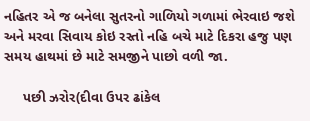નહિતર એ જ બનેલા સુતરનો ગાળિયો ગળામાં ભેરવાઇ જશે અને મરવા સિવાય કોઇ રસ્તો નહિ બચે માટે દિકરા હજુ પણ સમય હાથમાં છે માટે સમજીને પાછો વળી જા.

     પછી ઝરોર(દીવા ઉપર ઢાંકેલ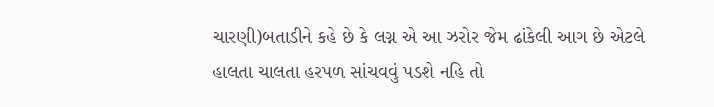ચારણી)બતાડીને કહે છે કે લગ્ન એ આ ઝરોર જેમ ઢાંકેલી આગ છે એટલે હાલતા ચાલતા હરપળ સાંચવવું પડશે નહિ તો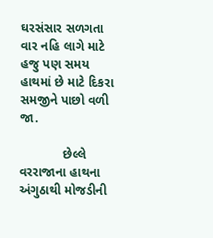ઘરસંસાર સળગતા વાર નહિ લાગે માટે હજુ પણ સમય હાથમાં છે માટે દિકરા સમજીને પાછો વળી જા.

            છેલ્લે વરરાજાના હાથના અંગુઠાથી મોજડીની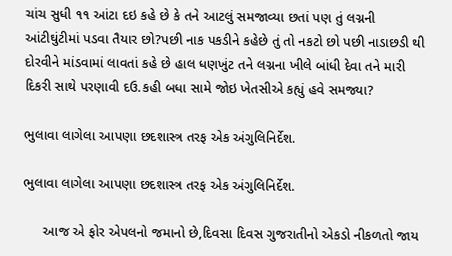ચાંચ સુધી ૧૧ આંટા દઇ કહે છે કે તને આટલું સમજાવ્યા છતાં પણ તું લગ્નની આંટીઘુંટીમાં પડવા તૈયાર છો?પછી નાક પકડીને કહેછે તું તો નકટો છો પછી નાડાછડી થી દોરવીને માંડવામાં લાવતાં કહે છે હાલ ધણખુંટ તને લગ્નના ખીલે બાંધી દેવા તને મારી દિકરી સાથે પરણાવી દઉ.કહી બધા સામે જોઇ ખેતસીએ કહ્યું હવે સમજ્યા?

ભુલાવા લાગેલા આપણા છદશાસ્ત્ર તરફ એક અંગુલિનિર્દેશ.

ભુલાવા લાગેલા આપણા છદશાસ્ત્ર તરફ એક અંગુલિનિર્દેશ.

     આજ એ ફોર એપલનો જમાનો છે,દિવસા દિવસ ગુજરાતીનો એકડો નીકળતો જાય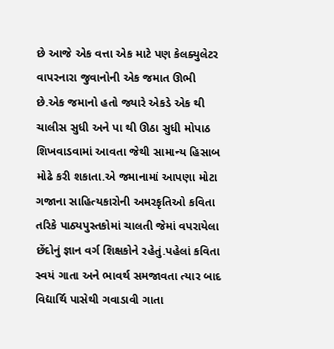છે આજે એક વત્તા એક માટે પણ કેલક્યુલેટર વાપરનારા જુવાનોની એક જમાત ઊભી છે.એક જમાનો હતો જ્યારે એકડે એક થી ચાલીસ સુધી અને પા થી ઊઠા સુધી મોપાઠ શિખવાડવામાં આવતા જેથી સામાન્ય હિસાબ મોઢે કરી શકાતા.એ જમાનામાં આપણા મોટા ગજાના સાહિત્યકારોની અમરકૃતિઓ કવિતા તરિકે પાઠ્યપુસ્તકોમાં ચાલતી જેમાં વપરાયેલા છેંદોનું જ્ઞાન વર્ગ શિક્ષકોને રહેતું.પહેલાં કવિતા સ્વયં ગાતા અને ભાવર્થ સમજાવતા ત્યાર બાદ વિદ્યાર્થિ પાસેથી ગવાડાવી ગાતા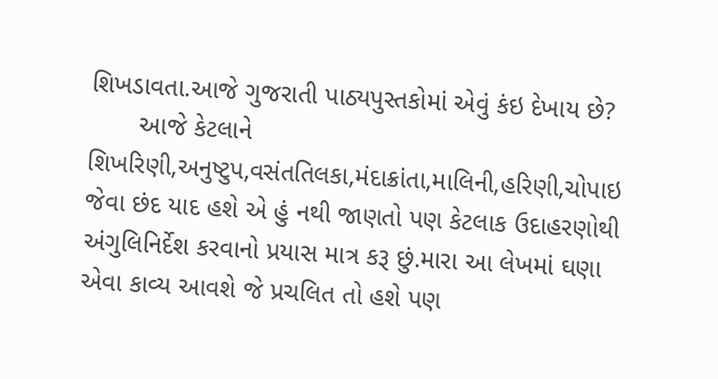શિખડાવતા.આજે ગુજરાતી પાઠ્યપુસ્તકોમાં એવું કંઇ દેખાય છે?
       આજે કેટલાને શિખરિણી,અનુષ્ટુપ,વસંતતિલકા,મંદાક્રાંતા,માલિની,હરિણી,ચોપાઇ જેવા છંદ યાદ હશે એ હું નથી જાણતો પણ કેટલાક ઉદાહરણોથી અંગુલિનિર્દેશ કરવાનો પ્રયાસ માત્ર કરૂ છું.મારા આ લેખમાં ઘણા એવા કાવ્ય આવશે જે પ્રચલિત તો હશે પણ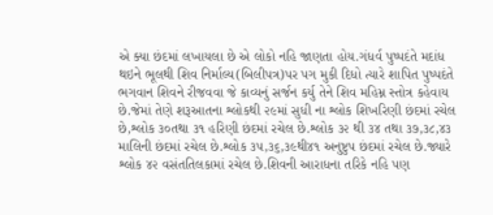એ ક્યા છંદમાં લખાયલા છે એ લોકો નહિ જાણતા હોય.ગંધર્વ પુષ્પદંતે મદાંધ થઇને ભૂલથી શિવ નિર્માલ્ય(બિલીપત્ર)પર પગ મુકી દિધો ત્યારે શાપિત પુષ્પદંતે ભગવાન શિવને રીજવવા જે કાવ્યનું સર્જન કર્યુ તેને શિવ મહિમ્ન સ્તોત્ર કહેવાય છે.જેમાં તેણે શરૂઆતના શ્લોકથી ૨૯માં સુધી ના શ્લોક શિખરિણી છંદમાં રચેલ છે,શ્લોક ૩૦તથા ૩૧ હરિણી છંદમાં રચેલ છે.શ્લોક ૩૨ થી ૩૪ તથા ૩૭,૩૮,૪૩ માલિની છંદમાં રચેલ છે.શ્લોક ૩૫,૩૬,૩૯થી૪૧ અનુષ્ટુપ છંદમાં રચેલ છે.જ્યારે શ્લોક ૪૨ વસંતતિલકામાં રચેલ છે.શિવની આરાધના તરિકે નહિ પણ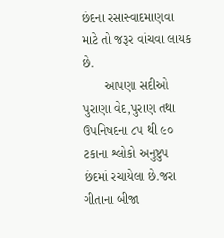છંદના રસાસ્વાદમાણવા માટે તો જરૂર વાંચવા લાયક છે.
      આપણા સદીઓ પુરાણા વેદ,પુરાણ તથા ઉપનિષદના ૮૫ થી ૯૦ ટકાના શ્લોકો અનુષ્ટુપ છંદમાં રચાયેલા છે.જરા ગીતાના બીજા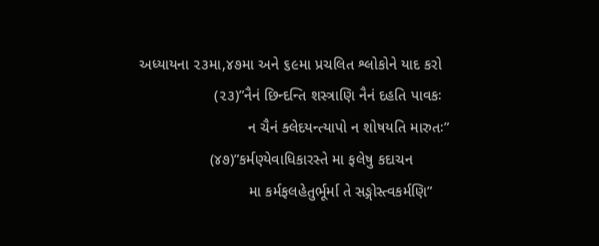અધ્યાયના ૨૩મા,૪૭મા અને ૬૯મા પ્રચલિત શ્લોકોને યાદ કરો
                  (૨૩)”નૈનં છિન્દન્તિ શસ્ત્રાણિ નૈનં દહતિ પાવકઃ
                          ન ચૈનં ક્લેદયન્ત્યાપો ન શોષયતિ મારુતઃ”
                 (૪૭)”કર્મણ્યેવાધિકારસ્તે મા ફલેષુ કદાચન
                          મા કર્મફલહેતુર્ભૂર્મા તે સઙ્ગોસ્ત્વકર્મણિ”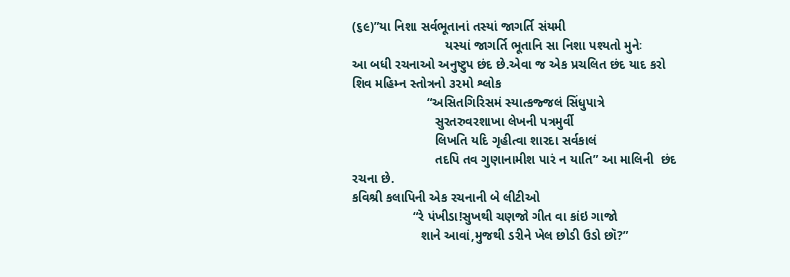(૬૯)”યા નિશા સર્વભૂતાનાં તસ્યાં જાગર્તિ સંયમી
                          યસ્યાં જાગર્તિ ભૂતાનિ સા નિશા પશ્યતો મુનેઃ
આ બધી રચનાઓ અનુષ્ટુપ છંદ છે.એવા જ એક પ્રચલિત છંદ યાદ કરો શિવ મહિમ્ન સ્તોત્રનો ૩૨મો શ્લોક
                     “અસિતગિરિસમં સ્યાત્કજ્જલં સિંધુપાત્રે
                       સુરતરુવરશાખા લેખની પત્રમુર્વી
                       લિખતિ યદિ ગૃહીત્વા શારદા સર્વકાલં
                       તદપિ તવ ગુણાનામીશ પારં ન યાતિ” આ માલિની  છંદ રચના છે.
કવિશ્રી કલાપિની એક રચનાની બે લીટીઓ
                 “રે પંખીડા!સુખથી ચણજો ગીત વા કાંઇ ગાજો
                   શાને આવાં,મુજથી ડરીને ખેલ છોડી ઉડો છૉ?”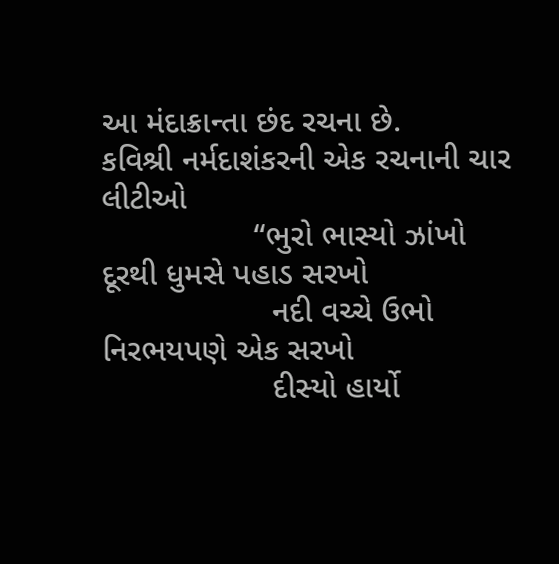આ મંદાક્રાન્તા છંદ રચના છે.
કવિશ્રી નર્મદાશંકરની એક રચનાની ચાર લીટીઓ
                 “ભુરો ભાસ્યો ઝાંખો દૂરથી ધુમસે પહાડ સરખો
                   નદી વચ્ચે ઉભો નિરભયપણે એક સરખો
                   દીસ્યો હાર્યો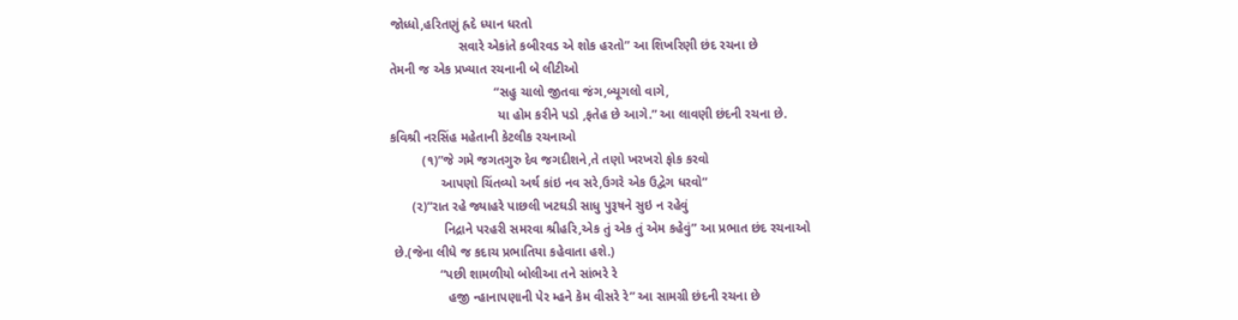જોધ્ધો,હરિતણું હ્રદે ધ્યાન ધરતો
                   સવારે એકાંતે કબીરવડ એ શોક હરતો” આ શિખરિણી છંદ રચના છે
તેમની જ એક પ્રખ્યાત રચનાની બે લીટીઓ
                             “સહુ ચાલો જીતવા જંગ,બ્યૂગલો વાગે,
                              યા હોમ કરીને પડો ,ફતેહ છે આગે.” આ લાવણી છંદની રચના છે.
કવિશ્રી નરસિંહ મહેતાની કેટલીક રચનાઓ
         (૧)”જે ગમે જગતગુરુ દેવ જગદીશને,તે તણો ખરખરો ફોક કરવો
              આપણો ચિંતવ્યો અર્થ કાંઇ નવ સરે,ઉગરે એક ઉદ્વેગ ધરવો”
      (૨)”રાત રહે જ્યાહરે પાછલી ખટઘડી સાધુ પુરૂષને સુઇ ન રહેવું
               નિદ્રાને પરહરી સમરવા શ્રીહરિ,એક તું એક તું એમ કહેવું” આ પ્રભાત છંદ રચનાઓ
 છે.(જેના લીધે જ કદાચ પ્રભાતિયા કહેવાતા હશે.)
              “પછી શામળીયો બોલીઆ તને સાંભરે રે
                હજી ન્હાનાપણાની પેર મ્હને કેમ વીસરે રે” આ સામગ્રી છંદની રચના છે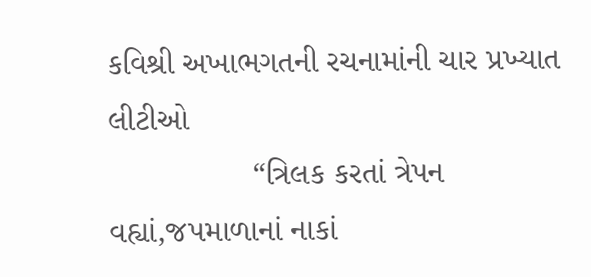કવિશ્રી અખાભગતની રચનામાંની ચાર પ્રખ્યાત લીટીઓ
                “ત્રિલક કરતાં ત્રેપન વહ્યાં,જપમાળાનાં નાકાં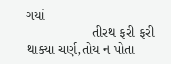ગયાં
                 તીરથ ફરી ફરી થાક્યા ચર્ણ,તોય ન પોતા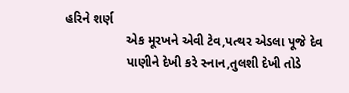હરિને શર્ણ
                 એક મૂરખને એવી ટેવ,પત્થર એડલા પૂજે દેવ
                 પાણીને દેખી કરે સ્નાન,તુલશી દેખી તોડે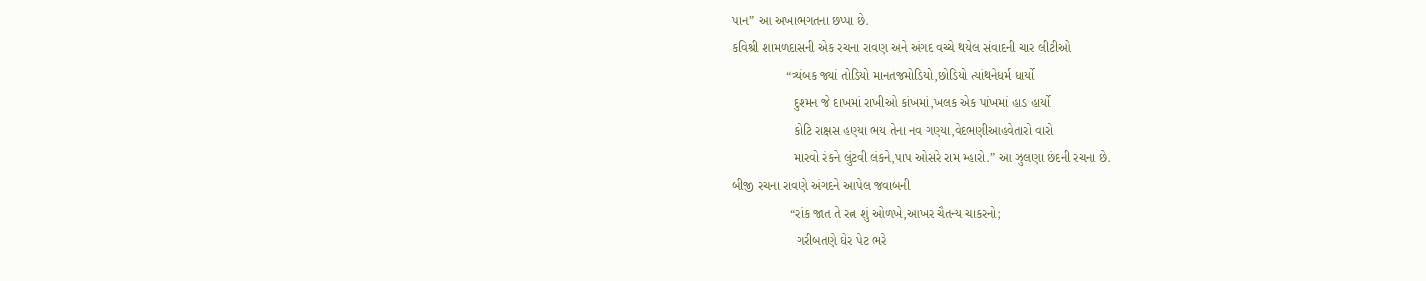પાન” આ અખાભગતના છપ્પા છે.
કવિશ્રી શામળદાસની એક રચના રાવણ અને અંગદ વચ્ચે થયેલ સંવાદની ચાર લીટીઓ
               “ત્ર્યંબક જ્યાં તોડિયો માનતજમોડિયો,છોડિયો ત્યાંથનેધર્મ ધાર્યો
                 દુશ્મન જે દાખમાં રાખીઓ કાંખમાં,ખલક એક પાંખમાં હાડ હાર્યો
                 કોટિ રાક્ષસ હણ્યા ભય તેના નવ ગણ્યા,વેદભણીઆહવેતારો વારો
                 મારવો રંકને લુંટવી લંકને,પાપ ઓસરે રામ મ્હારો.” આ ઝુલણા છંદની રચના છે.
બીજી રચના રાવણે અંગદને આપેલ જવાબની
                “રાંક જાત તે રત્ન શું ઓળખે,આખર ચૈતન્ય ચાકરનો;
                  ગરીબતણે ઘેર પેટ ભરે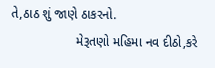તે,ઠાઠ શું જાણે ઠાકરનો.
                  મેરૂતણો મહિમા નવ દીઠો,કરે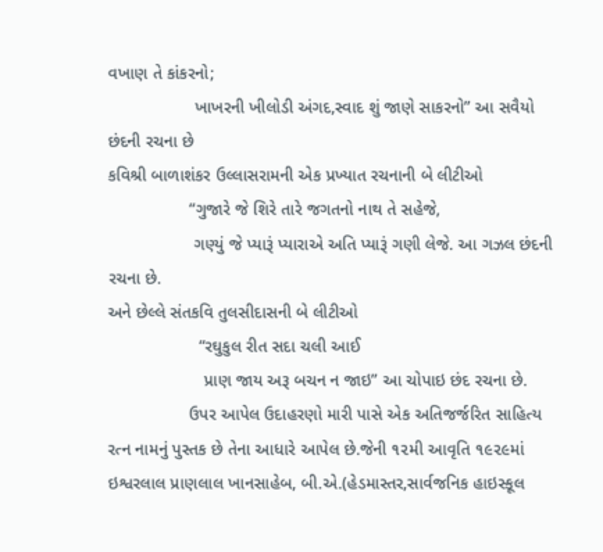વખાણ તે કાંકરનો;
                  ખાખરની ખીલોડી અંગદ,સ્વાદ શું જાણે સાકરનો” આ સવૈયો છંદની રચના છે
કવિશ્રી બાળાશંકર ઉલ્લાસરામની એક પ્રખ્યાત રચનાની બે લીટીઓ
                 “ગુજારે જે શિરે તારે જગતનો નાથ તે સહેજે,
                  ગણ્યું જે પ્યારૂં પ્યારાએ અતિ પ્યારૂં ગણી લેજે. આ ગઝલ છંદની રચના છે.
અને છેલ્લે સંતકવિ તુલસીદાસની બે લીટીઓ
                   “રઘુકુલ રીત સદા ચલી આઈ
                    પ્રાણ જાય અરૂ બચન ન જાઇ” આ ચોપાઇ છંદ રચના છે.
                 ઉપર આપેલ ઉદાહરણો મારી પાસે એક અતિજર્જરિત સાહિત્ય રત્ન નામનું પુસ્તક છે તેના આધારે આપેલ છે.જેની ૧૨મી આવૃતિ ૧૯૨૯માં ઇશ્વરલાલ પ્રાણલાલ ખાનસાહેબ, બી.એ.(હેડમાસ્તર,સાર્વજનિક હાઇસ્કૂલ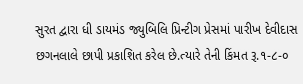સુરત દ્વારા ધી ડાયમંડ જ્યુબિલિ પ્રિન્ટીગ પ્રેસમાં પારીખ દેવીદાસ છગનલાલે છાપી પ્રકાશિત કરેલ છે.ત્યારે તેની કિંમત રૂ.૧-૮-૦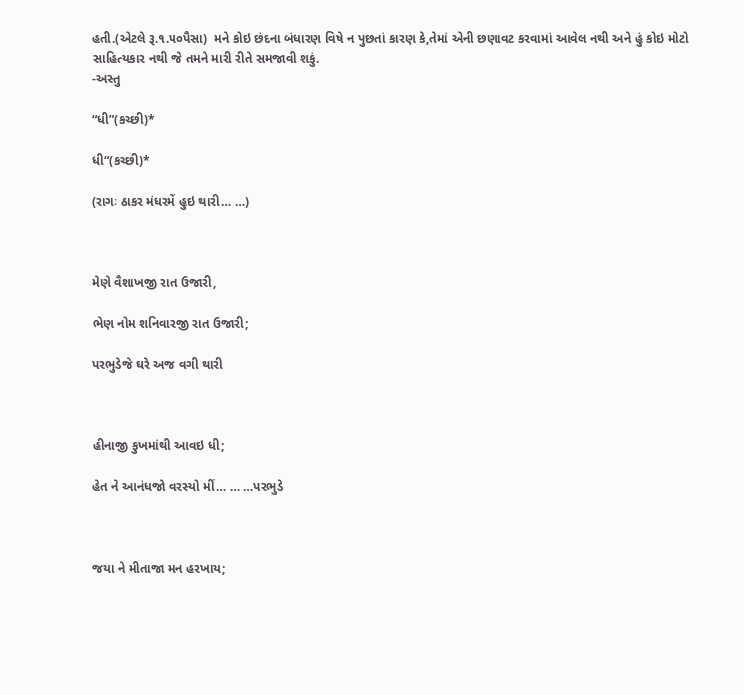હતી.(એટલે રૂ.૧.૫૦પૈસા)  મને કોઇ છંદના બંધારણ વિષે ન પુછતાં કારણ કે,તેમાં એની છણાવટ કરવામાં આવેલ નથી અને હું કોઇ મોટો સાહિત્યકાર નથી જે તમને મારી રીતે સમજાવી શકું.
-અસ્તુ

“ધી”(કચ્છી)*

ધી“(કચ્છી)*

(રાગઃ ઠાકર મંધરમેં હુઇ થારી… …)



મેણે વૈશાખજી રાત ઉજારી,

ભેણ નોમ શનિવારજી રાત ઉજારી;

પરભુડેજે ઘરે અજ વગી થારી



હીનાજી કુખમાંથી આવઇ ધી;

હેત ને આનંધજો વરસ્યો મીં… … …પરભુડે



જયા ને મીતાજા મન હરખાય;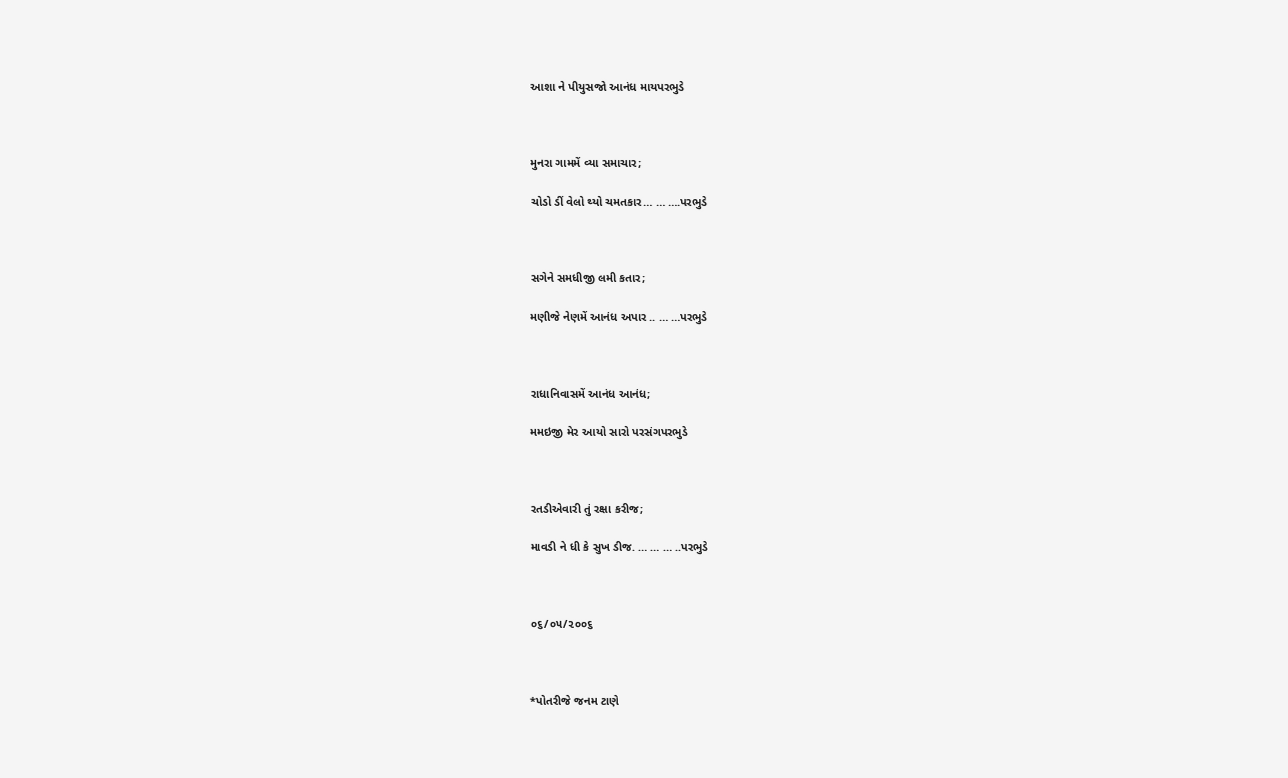આશા ને પીયુસજો આનંધ માયપરભુડે



મુનરા ગામમેં વ્યા સમાચાર;

ચોડો ડીં વેલો થ્યો ચમતકાર… … ….પરભુડે



સગેને સમધીજી લમી કતાર;

મણીજે નેણમેં આનંધ અપાર .. … …પરભુડે



રાધાનિવાસમેં આનંધ આનંધ;

મમઇજી મેર આયો સારો પરસંગપરભુડે



રતડીએવારી તું રક્ષા કરીજ;

માવડી ને ધી કે સુખ ડીજ. … … … ..પરભુડે



૦૬/૦૫/૨૦૦૬



*પોતરીજે જનમ ટાણે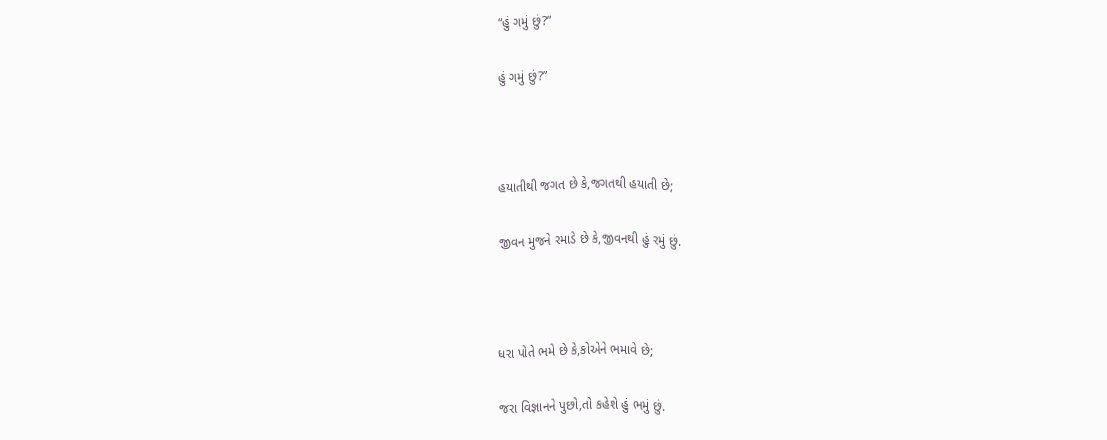“હું ગમું છું?”

હું ગમું છું?”



હયાતીથી જગત છે કે,જગતથી હયાતી છે;

જીવન મુજને રમાડે છે કે,જીવનથી હું રમું છું.



ધરા પોતે ભમે છે કે,કોએને ભમાવે છે;

જરા વિજ્ઞાનને પુછો,તો કહેશે હું ભમું છું.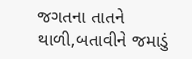જગતના તાતને થાળી,બતાવીને જમાડું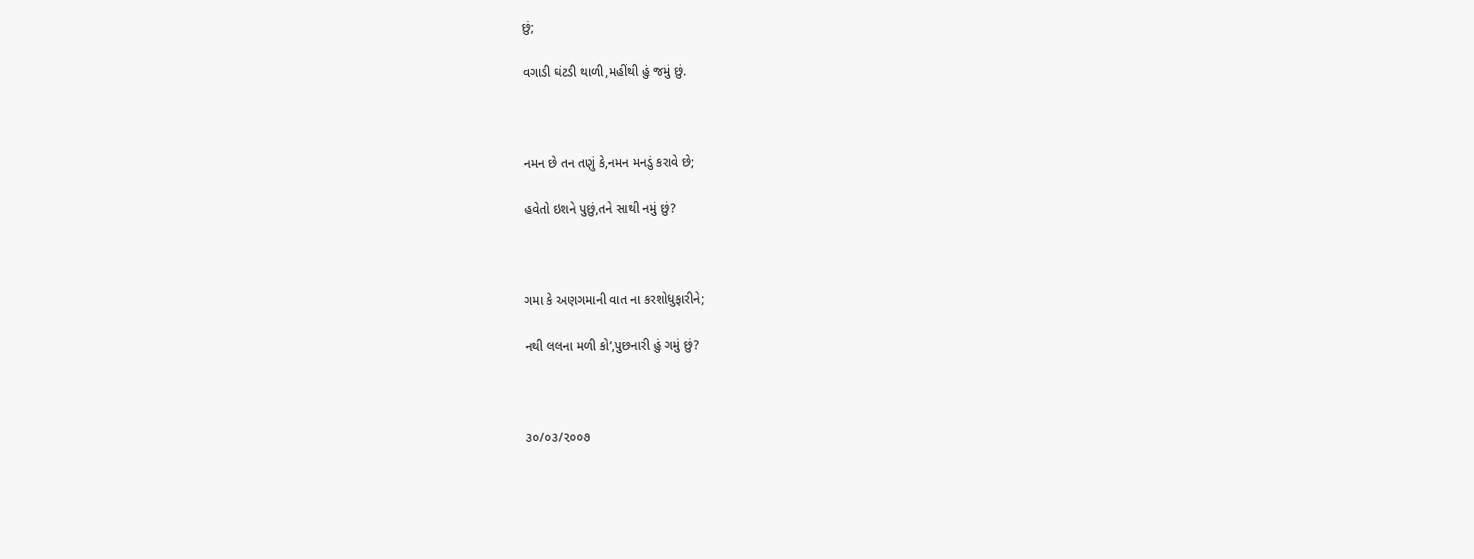છું;

વગાડી ઘંટડી થાળી,મહીંથી હું જમું છું.



નમન છે તન તણું કે,નમન મનડું કરાવે છે;

હવેતો ઇશને પુછું,તને સાથી નમું છું?



ગમા કે અણગમાની વાત ના કરશોધુફારીને;

નથી લલના મળી કો‘,પુછનારી હું ગમું છું?



૩૦/૦૩/૨૦૦૭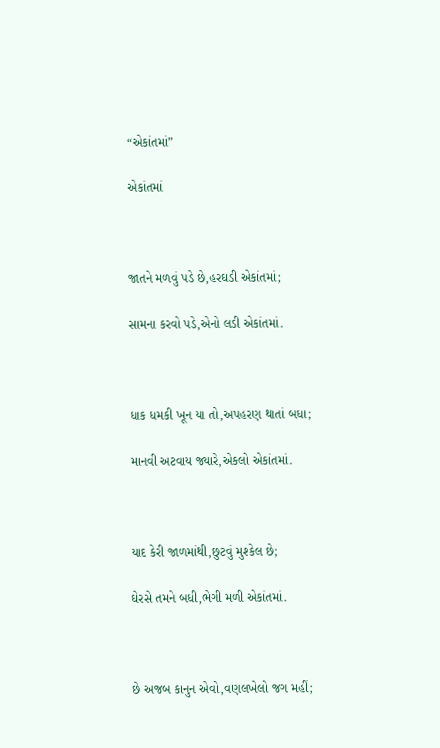“એકાંતમાં”

એકાંતમાં



જાતને મળવું પડે છે,હરઘડી એકાંતમાં;

સામના કરવો પડે,એનો લડી એકાંતમાં.



ધાક ધમકી ખૂન યા તો,અપહરણ થાતાં બધા;

માનવી અટવાય જ્યારે,એકલો એકાંતમાં.



યાદ કેરી જાળમાંથી,છુટવું મુશ્કેલ છે;

ઘેરસે તમને બધી,ભેગી મળી એકાંતમાં.



છે અજબ કાનુન એવો,વણલખેલો જગ મહીં;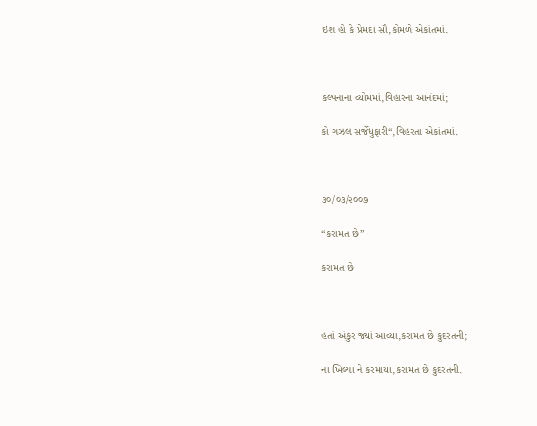ઇશ હો કે પ્રેમદા સૌ,કોમળે એકાંતમાં.



કલ્પનાના વ્યોમમાં,વિહારના આનંદમાં;

કો ગઝલ સર્જેધુફારી“,વિહરતા એકાંતમાં.



૩૦/૦૩/૨૦૦૭

“કરામત છે”

કરામત છે



હતાં અંકુર જ્યાં આવ્યા,કરામત છે કુદરતની;

ના ખિલ્યા ને કરમાયા,કરામત છે કુદરતની.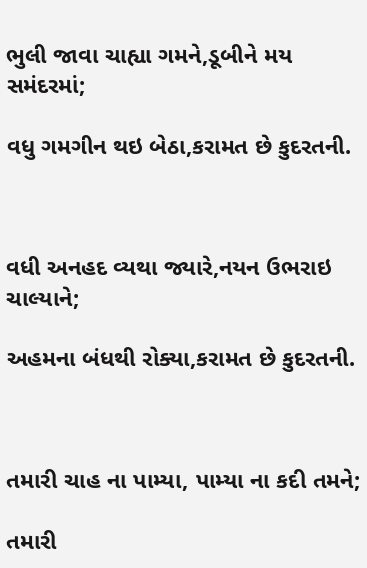ભુલી જાવા ચાહ્યા ગમને,ડૂબીને મય સમંદરમાં;

વધુ ગમગીન થઇ બેઠા,કરામત છે કુદરતની.



વધી અનહદ વ્યથા જ્યારે,નયન ઉભરાઇ ચાલ્યાને;

અહમના બંધથી રોક્યા,કરામત છે કુદરતની.



તમારી ચાહ ના પામ્યા, પામ્યા ના કદી તમને;

તમારી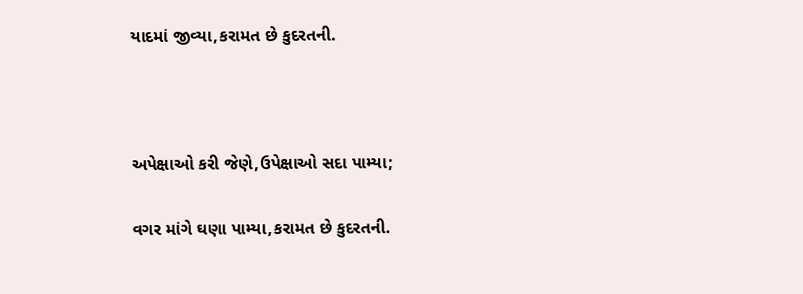યાદમાં જીવ્યા,કરામત છે કુદરતની.



અપેક્ષાઓ કરી જેણે,ઉપેક્ષાઓ સદા પામ્યા;

વગર માંગે ઘણા પામ્યા,કરામત છે કુદરતની.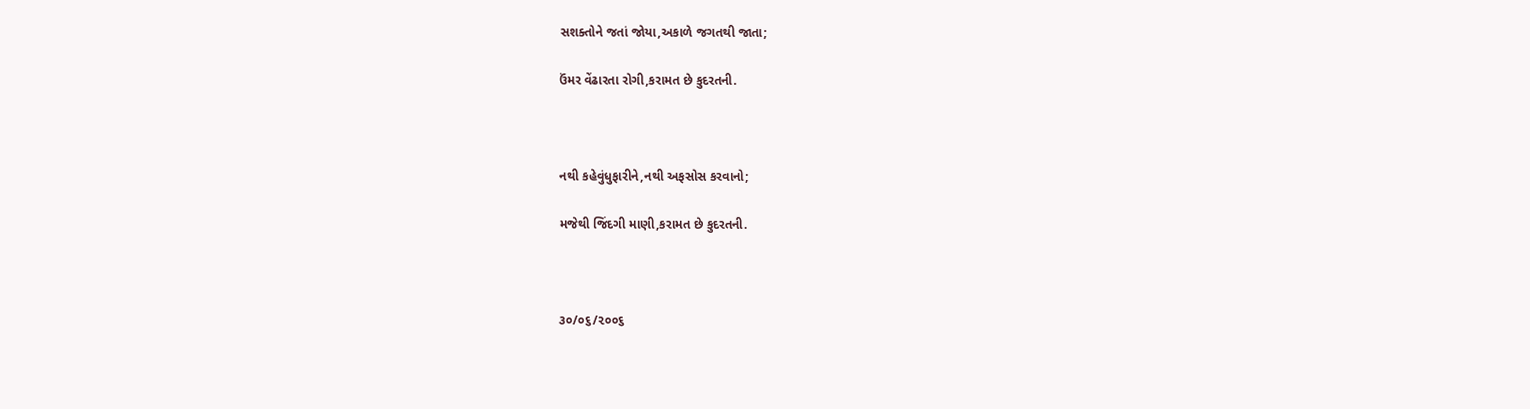સશક્તોને જતાં જોયા,અકાળે જગતથી જાતા;

ઉંમર વેંઢારતા રોગી,કરામત છે કુદરતની.



નથી કહેવુંધુફારીને,નથી અફસોસ કરવાનો;

મજેથી જિંદગી માણી,કરામત છે કુદરતની.



૩૦/૦૬/૨૦૦૬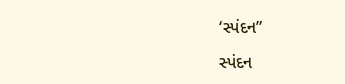‘સ્પંદન”

સ્પંદન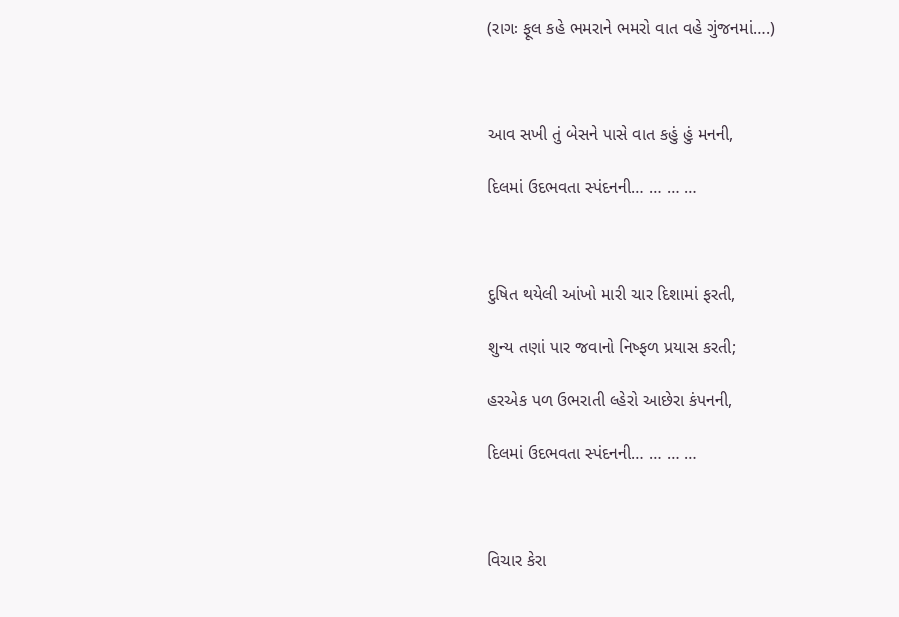(રાગઃ ફૂલ કહે ભમરાને ભમરો વાત વહે ગુંજનમાં….)



આવ સખી તું બેસને પાસે વાત કહું હું મનની,

દિલમાં ઉદભવતા સ્પંદનની… … … …



દુષિત થયેલી આંખો મારી ચાર દિશામાં ફરતી,

શુન્ય તણાં પાર જવાનો નિષ્ફળ પ્રયાસ કરતી;

હરએક પળ ઉભરાતી લ્હેરો આછેરા કંપનની,

દિલમાં ઉદભવતા સ્પંદનની… … … …



વિચાર કેરા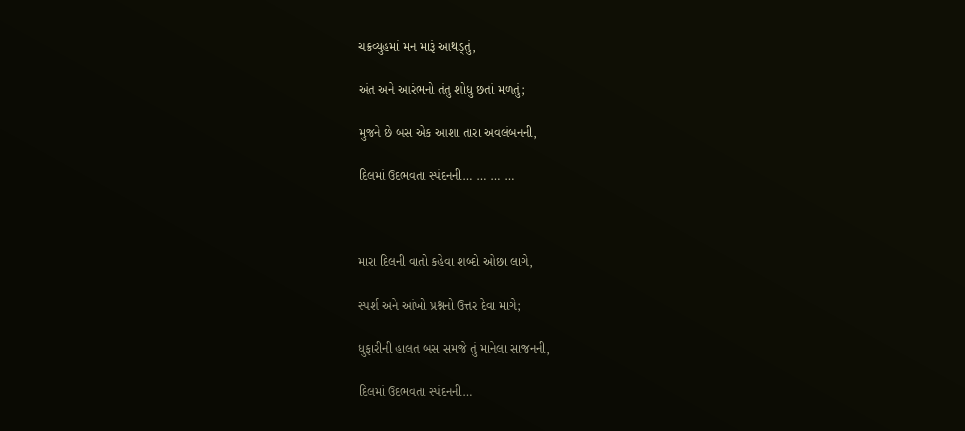ચક્રવ્યુહમાં મન મારૂં આથડ્તું,

અંત અને આરંભનો તંતુ શોધુ છતાં મળતું;

મુજને છે બસ એક આશા તારા અવલંબનની,

દિલમાં ઉદભવતા સ્પંદનની… … … …



મારા દિલની વાતો કહેવા શબ્દો ઓછા લાગે,

સ્પર્શ અને આંખો પ્રશ્નનો ઉત્તર દેવા માગે;

ધુફારીની હાલત બસ સમજે તું માનેલા સાજનની,

દિલમાં ઉદભવતા સ્પંદનની…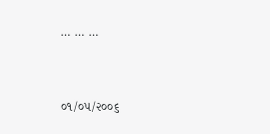… … …



૦૧/૦૫/૨૦૦૬